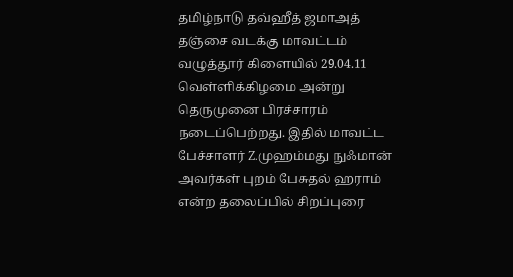தமிழ்நாடு தவ்ஹீத் ஜமாஅத் தஞ்சை வடக்கு மாவட்டம் வழுத்தூர் கிளையில் 29.04.11 வெள்ளிக்கிழமை அன்று தெருமுனை பிரச்சாரம் நடைப்பெற்றது. இதில் மாவட்ட பேச்சாளர் Z.முஹம்மது நுஃமான் அவர்கள் புறம் பேசுதல் ஹராம் என்ற தலைப்பில் சிறப்புரை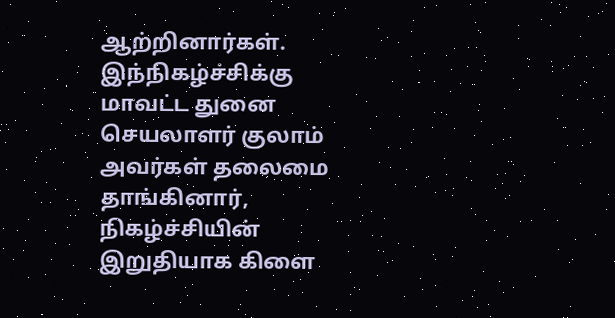ஆற்றினார்கள். இந்நிகழ்ச்சிக்கு மாவட்ட துனை செயலாளர் குலாம் அவர்கள் தலைமை தாங்கினார், நிகழ்ச்சியின் இறுதியாக கிளை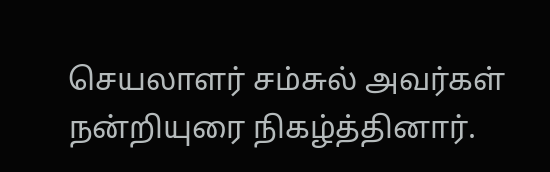செயலாளர் சம்சுல் அவர்கள் நன்றியுரை நிகழ்த்தினார்.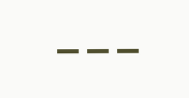---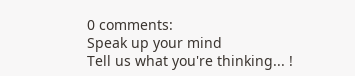0 comments:
Speak up your mind
Tell us what you're thinking... !